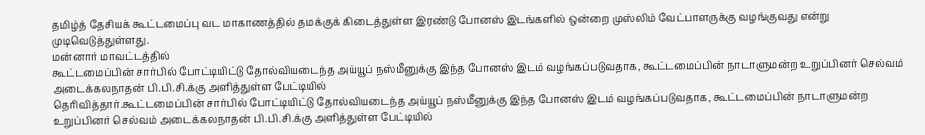தமிழ்த் தேசியக் கூட்டமைப்பு வட மாகாணத்தில் தமக்குக் கிடைத்துள்ள இரண்டு போனஸ் இடங்களில் ஒன்றை முஸ்லிம் வேட்பாளருக்கு வழங்குவது என்று முடிவெடுத்துள்ளது.
மன்னார் மாவட்டத்தில்
கூட்டமைப்பின் சார்பில் போட்டியிட்டு தோல்வியடைந்த அய்யூப் நஸ்மீனுக்கு இந்த போனஸ் இடம் வழங்கப்படுவதாக, கூட்டமைப்பின் நாடாளுமன்ற உறுப்பினர் செல்வம் அடைக்கலநாதன் பி.பி.சி.க்கு அளித்துள்ள பேட்டியில்
தெரிவித்தார்.கூட்டமைப்பின் சார்பில் போட்டியிட்டு தோல்வியடைந்த அய்யூப் நஸ்மீனுக்கு இந்த போனஸ் இடம் வழங்கப்படுவதாக, கூட்டமைப்பின் நாடாளுமன்ற உறுப்பினர் செல்வம் அடைக்கலநாதன் பி.பி.சி.க்கு அளித்துள்ள பேட்டியில்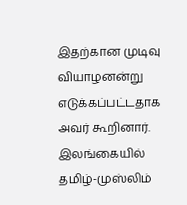இதற்கான முடிவு வியாழனன்று எடுக்கப்பட்டதாக அவர் கூறினார். இலங்கையில் தமிழ்-முஸ்லிம்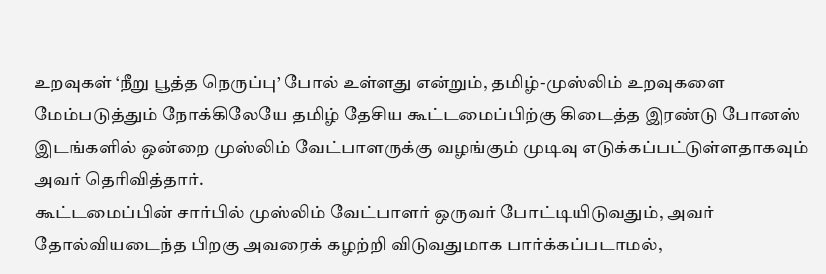உறவுகள் ‘நீறு பூத்த நெருப்பு’ போல் உள்ளது என்றும், தமிழ்-முஸ்லிம் உறவுகளை மேம்படுத்தும் நோக்கிலேயே தமிழ் தேசிய கூட்டமைப்பிற்கு கிடைத்த இரண்டு போனஸ் இடங்களில் ஒன்றை முஸ்லிம் வேட்பாளருக்கு வழங்கும் முடிவு எடுக்கப்பட்டுள்ளதாகவும் அவர் தெரிவித்தார்.
கூட்டமைப்பின் சார்பில் முஸ்லிம் வேட்பாளர் ஒருவர் போட்டியிடுவதும், அவர் தோல்வியடைந்த பிறகு அவரைக் கழற்றி விடுவதுமாக பார்க்கப்படாமல்,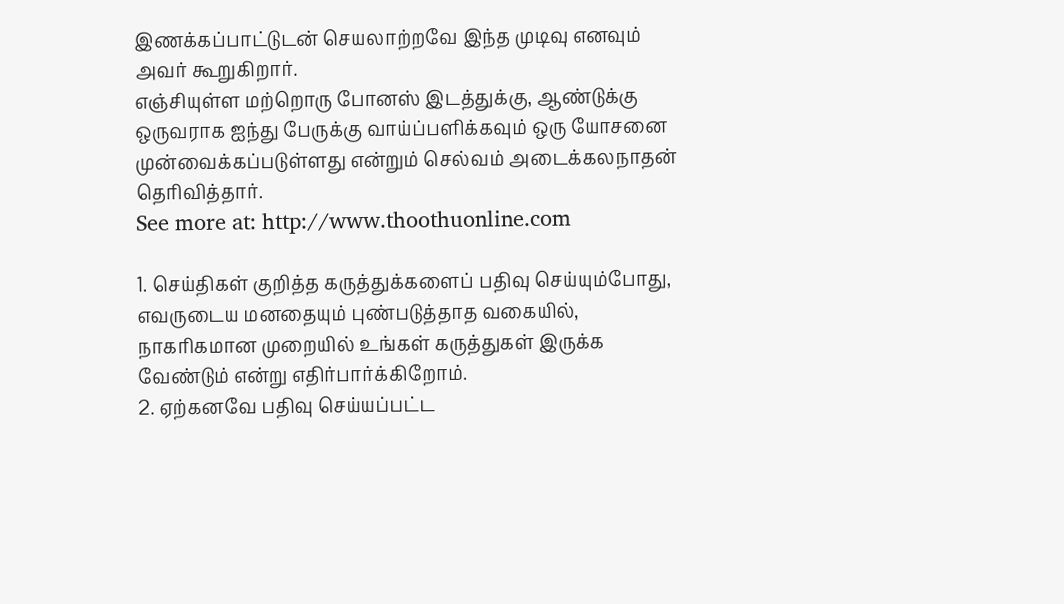இணக்கப்பாட்டுடன் செயலாற்றவே இந்த முடிவு எனவும் அவர் கூறுகிறார்.
எஞ்சியுள்ள மற்றொரு போனஸ் இடத்துக்கு, ஆண்டுக்கு ஒருவராக ஐந்து பேருக்கு வாய்ப்பளிக்கவும் ஒரு யோசனை முன்வைக்கப்படுள்ளது என்றும் செல்வம் அடைக்கலநாதன் தெரிவித்தார்.
See more at: http://www.thoothuonline.com

1. செய்திகள் குறித்த கருத்துக்களைப் பதிவு செய்யும்போது, எவருடைய மனதையும் புண்படுத்தாத வகையில், நாகரிகமான முறையில் உங்கள் கருத்துகள் இருக்க வேண்டும் என்று எதிர்பார்க்கிறோம்.
2. ஏற்கனவே பதிவு செய்யப்பட்ட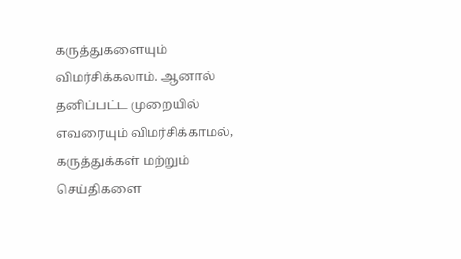கருத்துகளையும் விமர்சிக்கலாம். ஆனால் தனிப்பட்ட முறையில் எவரையும் விமர்சிக்காமல், கருத்துக்கள் மற்றும் செய்திகளை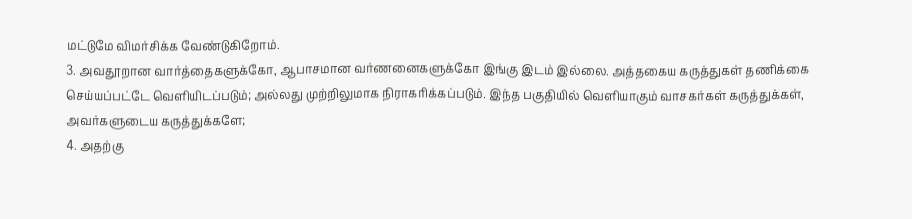மட்டுமே விமர்சிக்க வேண்டுகிறோம்.
3. அவதூறான வார்த்தைகளுக்கோ, ஆபாசமான வர்ணனைகளுக்கோ இங்கு இடம் இல்லை. அத்தகைய கருத்துகள் தணிக்கை செய்யப்பட்டே வெளியிடப்படும்; அல்லது முற்றிலுமாக நிராகரிக்கப்படும். இந்த பகுதியில் வெளியாகும் வாசகர்கள் கருத்துக்கள், அவர்களுடைய கருத்துக்களே;
4. அதற்கு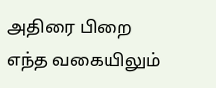அதிரை பிறை எந்த வகையிலும்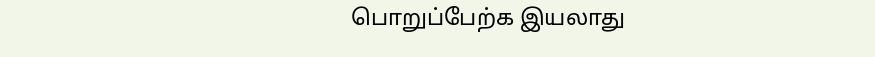பொறுப்பேற்க இயலாது